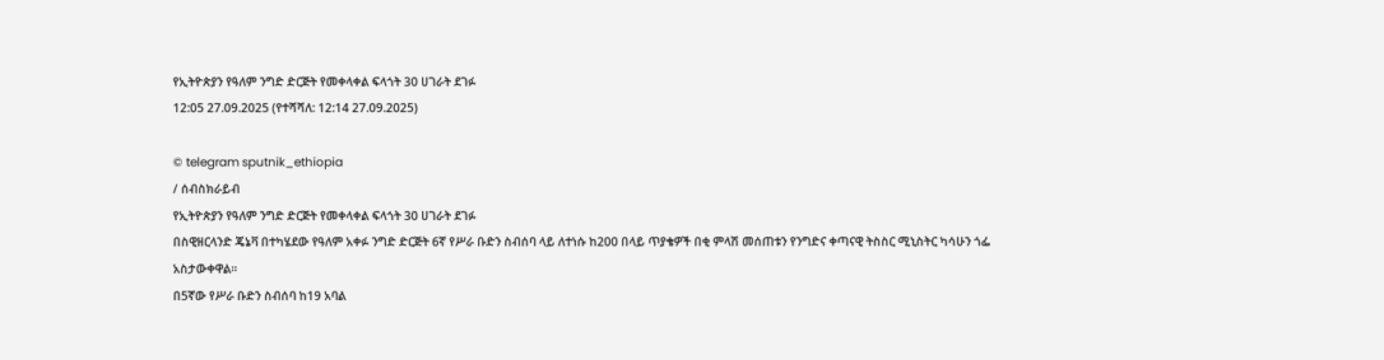የኢትዮጵያን የዓለም ንግድ ድርጅት የመቀላቀል ፍላጎት 30 ሀገራት ደገፉ
12:05 27.09.2025 (የተሻሻለ: 12:14 27.09.2025)

© telegram sputnik_ethiopia
/ ሰብስክራይብ
የኢትዮጵያን የዓለም ንግድ ድርጅት የመቀላቀል ፍላጎት 30 ሀገራት ደገፉ
በስዊዘርላንድ ጄኔቫ በተካሄደው የዓለም አቀፉ ንግድ ድርጅት 6ኛ የሥራ ቡድን ስብሰባ ላይ ለተነሱ ከ200 በላይ ጥያቄዎች በቂ ምላሽ መሰጠቱን የንግድና ቀጣናዊ ትስስር ሚኒስትር ካሳሁን ጎፌ አስታውቀዋል።
በ5ኛው የሥራ ቡድን ስብሰባ ከ19 አባል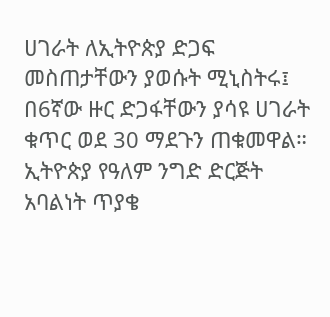ሀገራት ለኢትዮጵያ ድጋፍ መስጠታቸውን ያወሱት ሚኒስትሩ፤ በ6ኛው ዙር ድጋፋቸውን ያሳዩ ሀገራት ቁጥር ወደ 30 ማደጉን ጠቁመዋል።
ኢትዮጵያ የዓለም ንግድ ድርጅት አባልነት ጥያቄ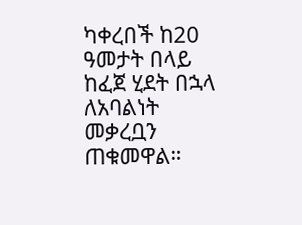ካቀረበች ከ20 ዓመታት በላይ ከፈጀ ሂደት በኋላ ለአባልነት መቃረቧን ጠቁመዋል።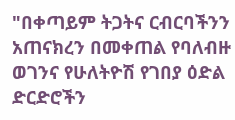"በቀጣይም ትጋትና ርብርባችንን አጠናክረን በመቀጠል የባለብዙ ወገንና የሁለትዮሽ የገበያ ዕድል ድርድሮችን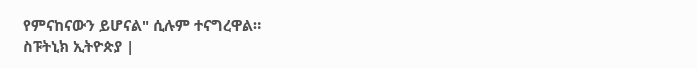የምናከናውን ይሆናል" ሲሉም ተናግረዋል።
ስፑትኒክ ኢትዮጵያ |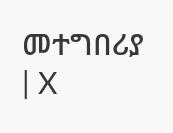መተግበሪያ | X